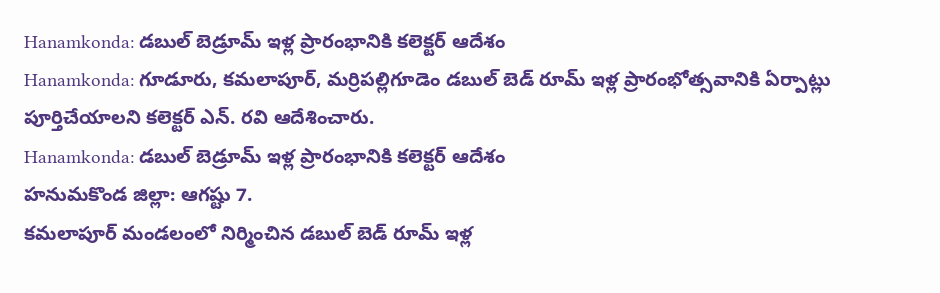Hanamkonda: డబుల్ బెడ్రూమ్ ఇళ్ల ప్రారంభానికి కలెక్టర్ ఆదేశం
Hanamkonda: గూడూరు, కమలాపూర్, మర్రిపల్లిగూడెం డబుల్ బెడ్ రూమ్ ఇళ్ల ప్రారంభోత్సవానికి ఏర్పాట్లు పూర్తిచేయాలని కలెక్టర్ ఎన్. రవి ఆదేశించారు.
Hanamkonda: డబుల్ బెడ్రూమ్ ఇళ్ల ప్రారంభానికి కలెక్టర్ ఆదేశం
హనుమకొండ జిల్లా: ఆగష్టు 7.
కమలాపూర్ మండలంలో నిర్మించిన డబుల్ బెడ్ రూమ్ ఇళ్ల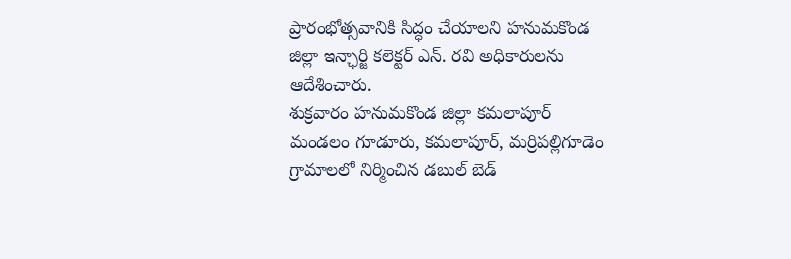ప్రారంభోత్సవానికి సిద్ధం చేయాలని హనుమకొండ జిల్లా ఇన్ఛార్జి కలెక్టర్ ఎన్. రవి అధికారులను ఆదేశించారు.
శుక్రవారం హనుమకొండ జిల్లా కమలాపూర్ మండలం గూడూరు, కమలాపూర్, మర్రిపల్లిగూడెం గ్రామాలలో నిర్మించిన డబుల్ బెడ్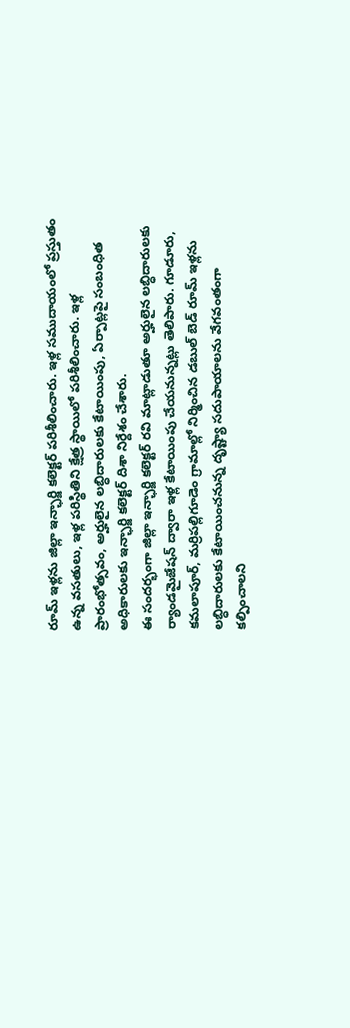రూమ్ ఇళ్లను జిల్లా ఇన్ఛార్జి కలెక్టర్ పరిశీలించారు. ఇళ్ల సముదాయంలో ప్రస్తుతం ఉన్న వసతులు, ఇళ్ల పరిస్థితిని క్షేత్ర స్థాయిలో పరిశీలించారు. ఇళ్ల ప్రారంభోత్సవం, అర్హులైన లబ్ధిదారులకు కేటాయింపు, ఏర్పాట్లపై సంబంధిత అధికారులకు ఇన్ఛార్జి కలెక్టర్ దిశా నిర్దేశం చేశారు.
ఈ సందర్భంగా జిల్లా ఇన్ఛార్జి కలెక్టర్ రవి మాట్లాడుతూ అర్హులైన లబ్ధిదారులకు ర్యాండమైజేషన్ ద్వారా ఇళ్ల కేటాయింపు చేయనున్నట్లు తెలిపారు. గూడూరు, కమలాపూర్, మర్రిపల్లిగూడెం గ్రామాల్లో నిర్మించిన డబుల్ బెడ్ రూమ్ ఇళ్లను లబ్ధిదారులకు కేటాయించనున్న దృష్ట్యా సదుపాయాలను వేగవంతంగా కల్పించాలని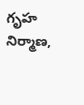గృహ నిర్మాణ,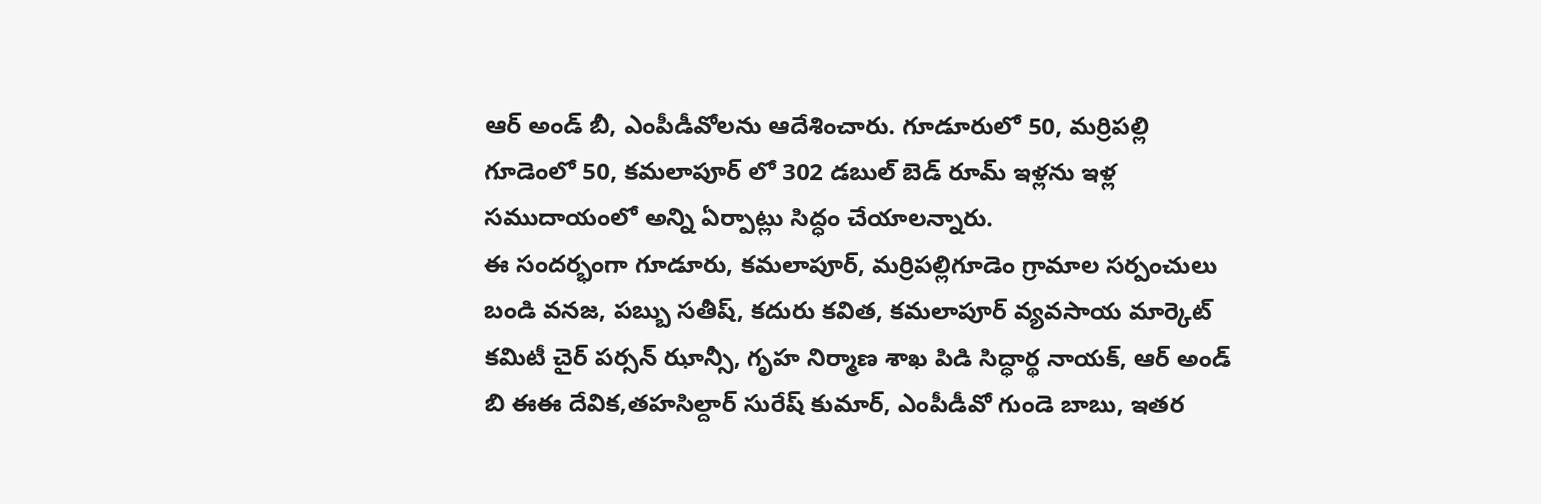ఆర్ అండ్ బీ, ఎంపీడీవోలను ఆదేశించారు. గూడూరులో 50, మర్రిపల్లి గూడెంలో 50, కమలాపూర్ లో 302 డబుల్ బెడ్ రూమ్ ఇళ్లను ఇళ్ల సముదాయంలో అన్ని ఏర్పాట్లు సిద్ధం చేయాలన్నారు.
ఈ సందర్భంగా గూడూరు, కమలాపూర్, మర్రిపల్లిగూడెం గ్రామాల సర్పంచులు బండి వనజ, పబ్బు సతీష్, కదురు కవిత, కమలాపూర్ వ్యవసాయ మార్కెట్ కమిటీ చైర్ పర్సన్ ఝాన్సీ, గృహ నిర్మాణ శాఖ పిడి సిద్ధార్థ నాయక్, ఆర్ అండ్ బి ఈఈ దేవిక,తహసిల్దార్ సురేష్ కుమార్, ఎంపీడీవో గుండె బాబు, ఇతర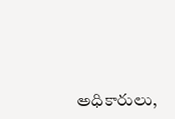అధికారులు,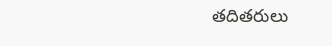తదితరులు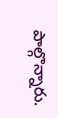పాల్గొన్నారు.